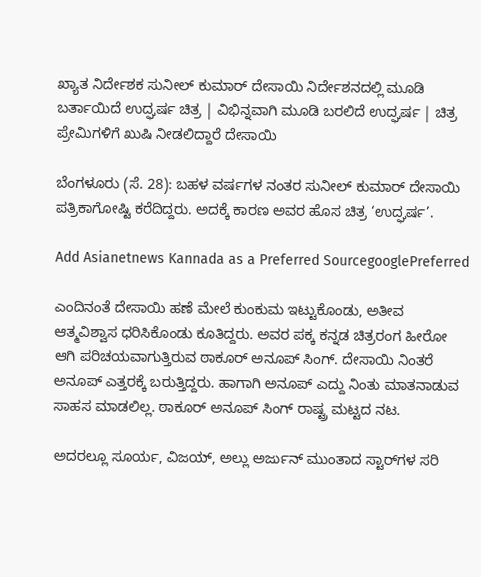ಖ್ಯಾತ ನಿರ್ದೇಶಕ ಸುನೀಲ್ ಕುಮಾರ್ ದೇಸಾಯಿ ನಿರ್ದೇಶನದಲ್ಲಿ ಮೂಡಿ ಬರ್ತಾಯಿದೆ ಉದ್ಘರ್ಷ ಚಿತ್ರ | ವಿಭಿನ್ನವಾಗಿ ಮೂಡಿ ಬರಲಿದೆ ಉದ್ಘರ್ಷ | ಚಿತ್ರ ಪ್ರೇಮಿಗಳಿಗೆ ಖುಷಿ ನೀಡಲಿದ್ದಾರೆ ದೇಸಾಯಿ

ಬೆಂಗಳೂರು (ಸೆ. 28): ಬಹಳ ವರ್ಷಗಳ ನಂತರ ಸುನೀಲ್ ಕುಮಾರ್ ದೇಸಾಯಿ ಪತ್ರಿಕಾಗೋಷ್ಟಿ ಕರೆದಿದ್ದರು. ಅದಕ್ಕೆ ಕಾರಣ ಅವರ ಹೊಸ ಚಿತ್ರ ‘ಉದ್ಘರ್ಷ’.

Add Asianetnews Kannada as a Preferred SourcegooglePreferred

ಎಂದಿನಂತೆ ದೇಸಾಯಿ ಹಣೆ ಮೇಲೆ ಕುಂಕುಮ ಇಟ್ಟುಕೊಂಡು, ಅತೀವ ಆತ್ಮವಿಶ್ವಾಸ ಧರಿಸಿಕೊಂಡು ಕೂತಿದ್ದರು. ಅವರ ಪಕ್ಕ ಕನ್ನಡ ಚಿತ್ರರಂಗ ಹೀರೋ ಆಗಿ ಪರಿಚಯವಾಗುತ್ತಿರುವ ಠಾಕೂರ್ ಅನೂಪ್ ಸಿಂಗ್. ದೇಸಾಯಿ ನಿಂತರೆ ಅನೂಪ್ ಎತ್ತರಕ್ಕೆ ಬರುತ್ತಿದ್ದರು. ಹಾಗಾಗಿ ಅನೂಪ್ ಎದ್ದು ನಿಂತು ಮಾತನಾಡುವ ಸಾಹಸ ಮಾಡಲಿಲ್ಲ. ಠಾಕೂರ್ ಅನೂಪ್ ಸಿಂಗ್ ರಾಷ್ಟ್ರ ಮಟ್ಟದ ನಟ.

ಅದರಲ್ಲೂ ಸೂರ್ಯ, ವಿಜಯ್, ಅಲ್ಲು ಅರ್ಜುನ್ ಮುಂತಾದ ಸ್ಟಾರ್‌ಗಳ ಸರಿ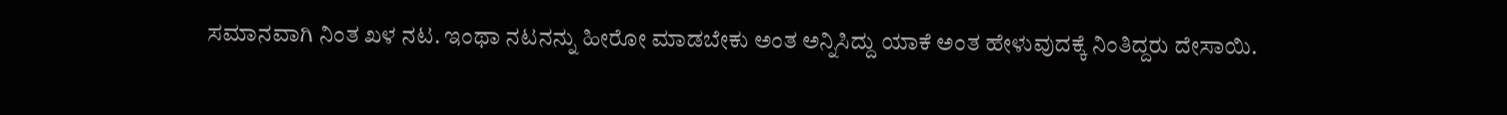ಸಮಾನವಾಗಿ ನಿಂತ ಖಳ ನಟ. ಇಂಥಾ ನಟನನ್ನು ಹೀರೋ ಮಾಡಬೇಕು ಅಂತ ಅನ್ನಿಸಿದ್ದು ಯಾಕೆ ಅಂತ ಹೇಳುವುದಕ್ಕೆ ನಿಂತಿದ್ದರು ದೇಸಾಯಿ.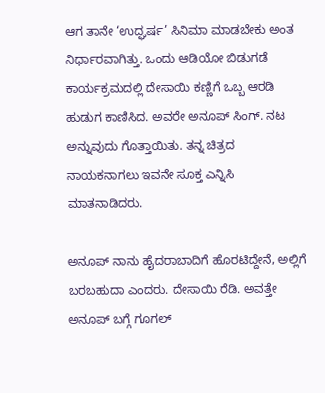ಆಗ ತಾನೇ ‘ಉದ್ಘರ್ಷ’ ಸಿನಿಮಾ ಮಾಡಬೇಕು ಅಂತ ನಿರ್ಧಾರವಾಗಿತ್ತು. ಒಂದು ಆಡಿಯೋ ಬಿಡುಗಡೆ ಕಾರ್ಯಕ್ರಮದಲ್ಲಿ ದೇಸಾಯಿ ಕಣ್ಣಿಗೆ ಒಬ್ಬ ಆರಡಿ ಹುಡುಗ ಕಾಣಿಸಿದ. ಅವರೇ ಅನೂಪ್ ಸಿಂಗ್. ನಟ ಅನ್ನುವುದು ಗೊತ್ತಾಯಿತು. ತನ್ನ ಚಿತ್ರದ ನಾಯಕನಾಗಲು ಇವನೇ ಸೂಕ್ತ ಎನ್ನಿಸಿ ಮಾತನಾಡಿದರು.

ಅನೂಪ್ ನಾನು ಹೈದರಾಬಾದಿಗೆ ಹೊರಟಿದ್ದೇನೆ, ಅಲ್ಲಿಗೆ ಬರಬಹುದಾ ಎಂದರು. ದೇಸಾಯಿ ರೆಡಿ. ಅವತ್ತೇ ಅನೂಪ್ ಬಗ್ಗೆ ಗೂಗಲ್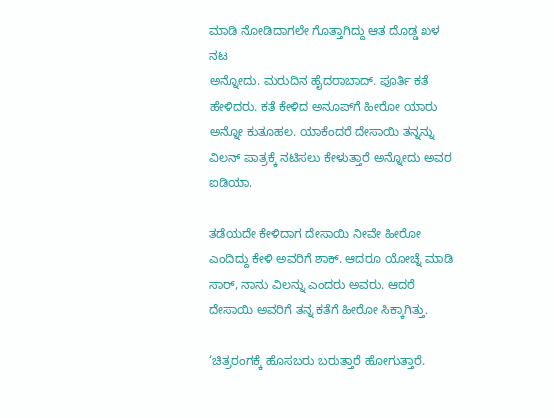ಮಾಡಿ ನೋಡಿದಾಗಲೇ ಗೊತ್ತಾಗಿದ್ದು ಆತ ದೊಡ್ಡ ಖಳ ನಟ
ಅನ್ನೋದು. ಮರುದಿನ ಹೈದರಾಬಾದ್. ಪೂರ್ತಿ ಕತೆ ಹೇಳಿದರು. ಕತೆ ಕೇಳಿದ ಅನೂಪ್‌ಗೆ ಹೀರೋ ಯಾರು ಅನ್ನೋ ಕುತೂಹಲ. ಯಾಕೆಂದರೆ ದೇಸಾಯಿ ತನ್ನನ್ನು ವಿಲನ್ ಪಾತ್ರಕ್ಕೆ ನಟಿಸಲು ಕೇಳುತ್ತಾರೆ ಅನ್ನೋದು ಅವರ ಐಡಿಯಾ.

ತಡೆಯದೇ ಕೇಳಿದಾಗ ದೇಸಾಯಿ ನೀವೇ ಹೀರೋ ಎಂದಿದ್ದು ಕೇಳಿ ಅವರಿಗೆ ಶಾಕ್. ಆದರೂ ಯೋಚ್ನೆ ಮಾಡಿ ಸಾರ್, ನಾನು ವಿಲನ್ನು ಎಂದರು ಅವರು. ಆದರೆ ದೇಸಾಯಿ ಅವರಿಗೆ ತನ್ನ ಕತೆಗೆ ಹೀರೋ ಸಿಕ್ಕಾಗಿತ್ತು.

‘ಚಿತ್ರರಂಗಕ್ಕೆ ಹೊಸಬರು ಬರುತ್ತಾರೆ ಹೋಗುತ್ತಾರೆ.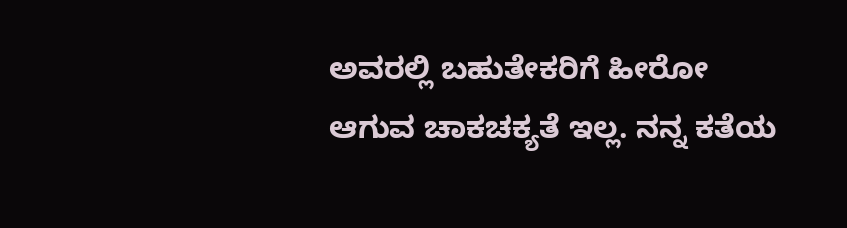ಅವರಲ್ಲಿ ಬಹುತೇಕರಿಗೆ ಹೀರೋ ಆಗುವ ಚಾಕಚಕ್ಯತೆ ಇಲ್ಲ. ನನ್ನ ಕತೆಯ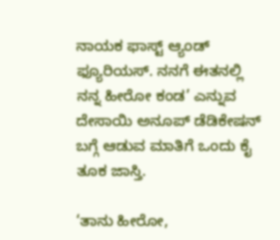ನಾಯಕ ಫಾಸ್ಟ್ ಆ್ಯಂಡ್ ಫ್ಯೂರಿಯಸ್. ನನಗೆ ಈತನಲ್ಲಿ ನನ್ನ ಹೀರೋ ಕಂಡ’ ಎನ್ನುವ ದೇಸಾಯಿ ಅನೂಪ್ ಡೆಡಿಕೇಷನ್ ಬಗ್ಗೆ ಆಡುವ ಮಾತಿಗೆ ಒಂದು ಕೈ ತೂಕ ಜಾಸ್ತಿ.

‘ತಾನು ಹೀರೋ,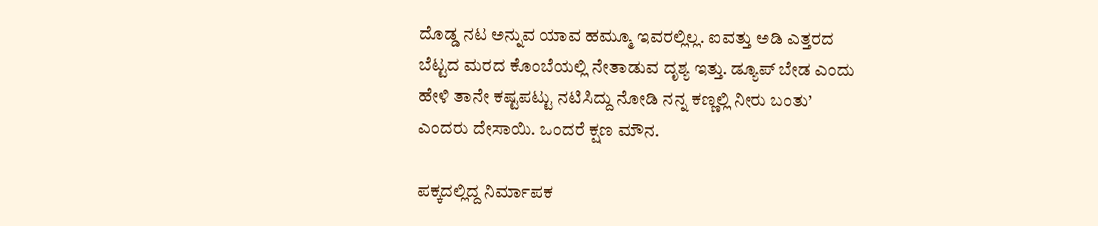ದೊಡ್ಡ ನಟ ಅನ್ನುವ ಯಾವ ಹಮ್ಮೂ ಇವರಲ್ಲಿಲ್ಲ. ಐವತ್ತು ಅಡಿ ಎತ್ತರದ ಬೆಟ್ಟದ ಮರದ ಕೊಂಬೆಯಲ್ಲಿ ನೇತಾಡುವ ದೃಶ್ಯ ಇತ್ತು. ಡ್ಯೂಪ್ ಬೇಡ ಎಂದು ಹೇಳಿ ತಾನೇ ಕಷ್ಟಪಟ್ಟು ನಟಿಸಿದ್ದು ನೋಡಿ ನನ್ನ ಕಣ್ಣಲ್ಲಿ ನೀರು ಬಂತು’ ಎಂದರು ದೇಸಾಯಿ. ಒಂದರೆ ಕ್ಷಣ ಮೌನ.

ಪಕ್ಕದಲ್ಲಿದ್ದ ನಿರ್ಮಾಪಕ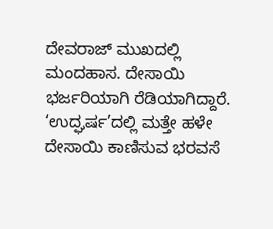ದೇವರಾಜ್ ಮುಖದಲ್ಲಿ ಮಂದಹಾಸ. ದೇಸಾಯಿ ಭರ್ಜರಿಯಾಗಿ ರೆಡಿಯಾಗಿದ್ದಾರೆ. ‘ಉದ್ಘರ್ಷ’ದಲ್ಲಿ ಮತ್ತೇ ಹಳೇ ದೇಸಾಯಿ ಕಾಣಿಸುವ ಭರವಸೆ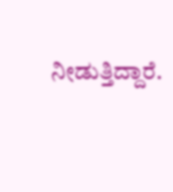ನೀಡುತ್ತಿದ್ದಾರೆ.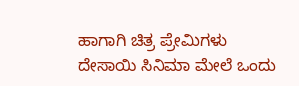ಹಾಗಾಗಿ ಚಿತ್ರ ಪ್ರೇಮಿಗಳು ದೇಸಾಯಿ ಸಿನಿಮಾ ಮೇಲೆ ಒಂದು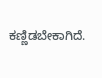ಕಣ್ಣಿಡಬೇಕಾಗಿದೆ.